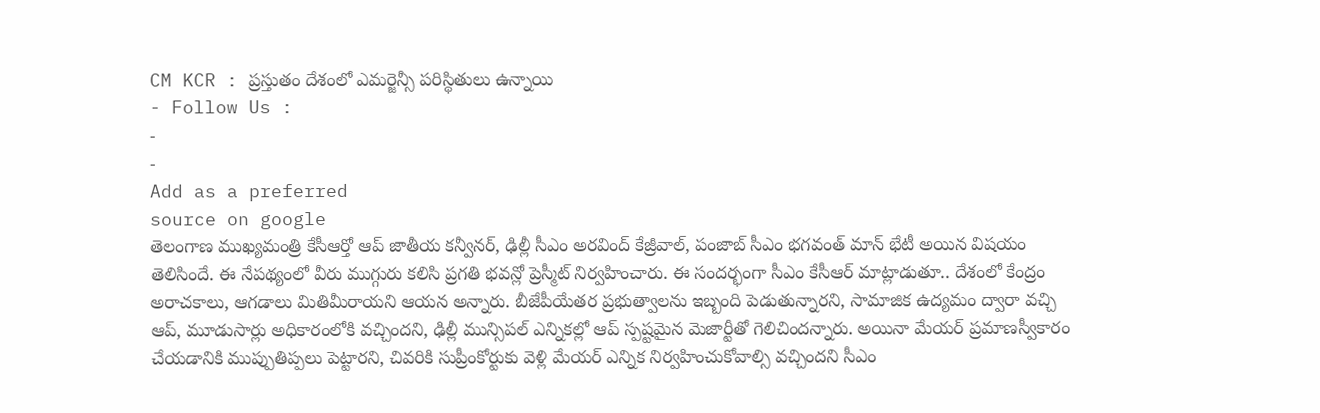CM KCR : ప్రస్తుతం దేశంలో ఎమర్జెన్సీ పరిస్థితులు ఉన్నాయి
- Follow Us :
-
-
Add as a preferred
source on google
తెలంగాణ ముఖ్యమంత్రి కేసీఆర్తో ఆప్ జాతీయ కన్వీనర్, ఢిల్లీ సీఎం అరవింద్ కేజ్రీవాల్, పంజాబ్ సీఎం భగవంత్ మాన్ భేటీ అయిన విషయం తెలిసిందే. ఈ నేపథ్యంలో వీరు ముగ్గురు కలిసి ప్రగతి భవన్లో ప్రెస్మీట్ నిర్వహించారు. ఈ సందర్భంగా సీఎం కేసీఆర్ మాట్లాడుతూ.. దేశంలో కేంద్రం అరాచకాలు, ఆగడాలు మితిమీరాయని ఆయన అన్నారు. బీజేపీయేతర ప్రభుత్వాలను ఇబ్బంది పెడుతున్నారని, సామాజిక ఉద్యమం ద్వారా వచ్చి ఆప్, మూడుసార్లు అధికారంలోకి వచ్చిందని, ఢిల్లీ మున్సిపల్ ఎన్నికల్లో ఆప్ స్పష్టమైన మెజార్టీతో గెలిచిందన్నారు. అయినా మేయర్ ప్రమాణస్వీకారం చేయడానికి ముప్పుతిప్పలు పెట్టారని, చివరికి సుప్రీంకోర్టుకు వెళ్లి మేయర్ ఎన్నిక నిర్వహించుకోవాల్సి వచ్చిందని సీఎం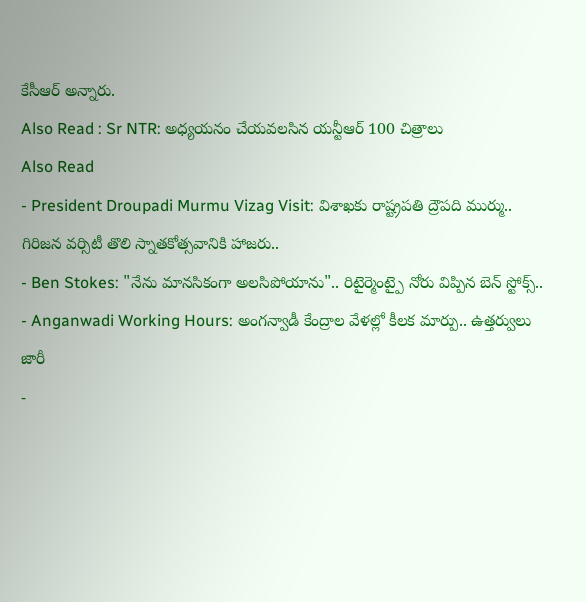కేసీఆర్ అన్నారు.
Also Read : Sr NTR: అధ్యయనం చేయవలసిన యన్టీఆర్ 100 చిత్రాలు
Also Read
- President Droupadi Murmu Vizag Visit: విశాఖకు రాష్ట్రపతి ద్రౌపది ముర్ము.. గిరిజన వర్సిటీ తొలి స్నాతకోత్సవానికి హాజరు..
- Ben Stokes: "నేను మానసికంగా అలసిపోయాను".. రిటైర్మెంట్పై నోరు విప్పిన బెన్ స్టోక్స్..
- Anganwadi Working Hours: అంగన్వాడీ కేంద్రాల వేళల్లో కీలక మార్పు.. ఉత్తర్వులు జారీ
-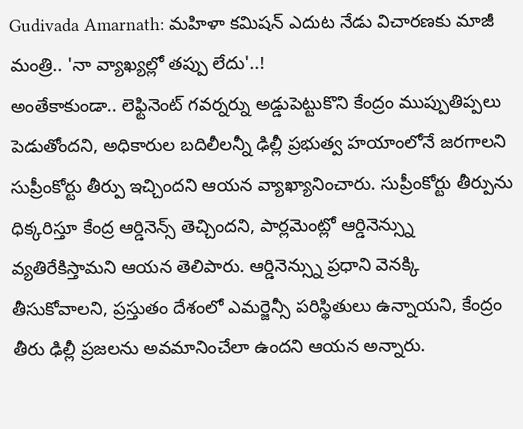Gudivada Amarnath: మహిళా కమిషన్ ఎదుట నేడు విచారణకు మాజీ మంత్రి.. 'నా వ్యాఖ్యల్లో తప్పు లేదు'..!
అంతేకాకుండా.. లెఫ్టినెంట్ గవర్నర్ను అడ్డుపెట్టుకొని కేంద్రం ముప్పుతిప్పలు పెడుతోందని, అధికారుల బదిలీలన్నీ ఢిల్లీ ప్రభుత్వ హయాంలోనే జరగాలని సుప్రీంకోర్టు తీర్పు ఇచ్చిందని ఆయన వ్యాఖ్యానించారు. సుప్రీంకోర్టు తీర్పును ధిక్కరిస్తూ కేంద్ర ఆర్డినెన్స్ తెచ్చిందని, పార్లమెంట్లో ఆర్డినెన్స్ను వ్యతిరేకిస్తామని ఆయన తెలిపారు. ఆర్డినెన్స్ను ప్రధాని వెనక్కి తీసుకోవాలని, ప్రస్తుతం దేశంలో ఎమర్జెన్సీ పరిస్థితులు ఉన్నాయని, కేంద్రం తీరు ఢిల్లీ ప్రజలను అవమానించేలా ఉందని ఆయన అన్నారు.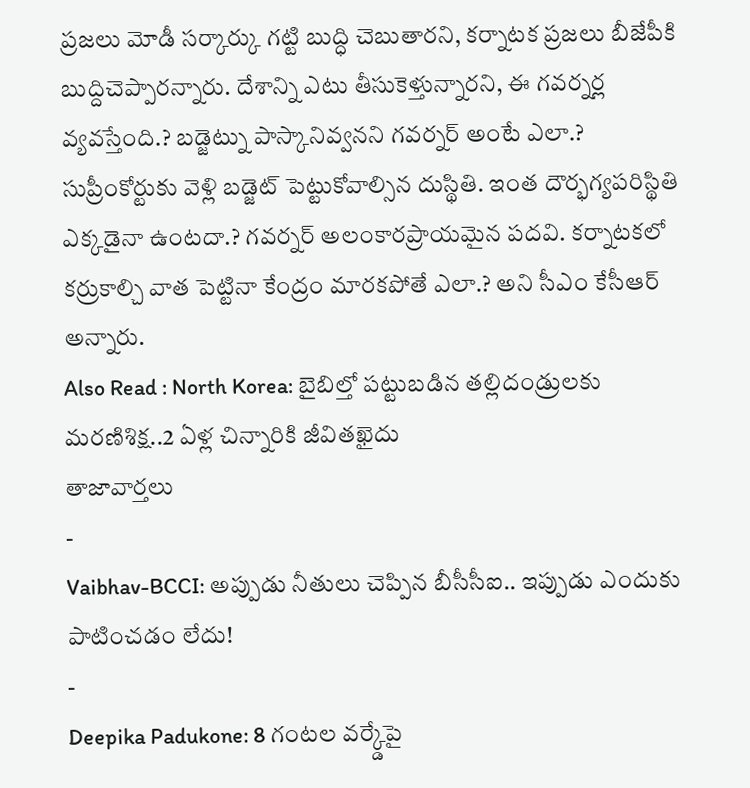ప్రజలు మోడీ సర్కార్కు గట్టి బుద్ధి చెబుతారని, కర్నాటక ప్రజలు బీజేపీకి బుద్దిచెప్పారన్నారు. దేశాన్ని ఎటు తీసుకెళ్తున్నారని, ఈ గవర్నర్ల వ్యవస్తేంది.? బడ్జెట్ను పాస్కానివ్వనని గవర్నర్ అంటే ఎలా.? సుప్రీంకోర్టుకు వెళ్లి బడ్జెట్ పెట్టుకోవాల్సిన దుస్థితి. ఇంత దౌర్భగ్యపరిస్థితి ఎక్కడైనా ఉంటదా.? గవర్నర్ అలంకారప్రాయమైన పదవి. కర్నాటకలో కర్రుకాల్చి వాత పెట్టినా కేంద్రం మారకపోతే ఎలా.? అని సీఎం కేసీఆర్ అన్నారు.
Also Read : North Korea: బైబిల్తో పట్టుబడిన తల్లిదండ్రులకు మరణిశిక్ష..2 ఏళ్ల చిన్నారికి జీవితఖైదు
తాజావార్తలు
-
Vaibhav-BCCI: అప్పుడు నీతులు చెప్పిన బీసీసీఐ.. ఇప్పుడు ఎందుకు పాటించడం లేదు!
-
Deepika Padukone: 8 గంటల వర్క్డేపై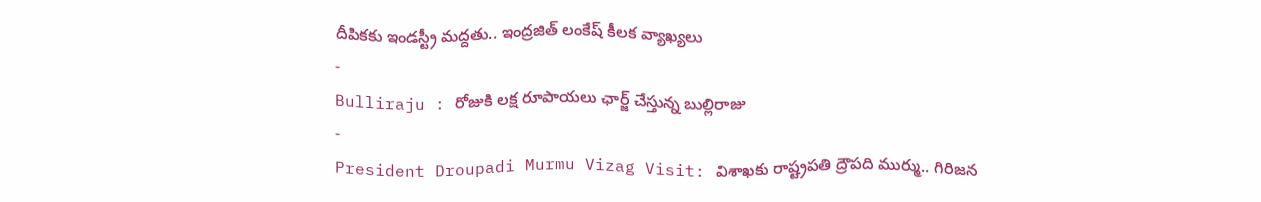దీపికకు ఇండస్ట్రీ మద్దతు.. ఇంద్రజిత్ లంకేష్ కీలక వ్యాఖ్యలు
-
Bulliraju : రోజుకి లక్ష రూపాయలు ఛార్జ్ చేస్తున్న బుల్లిరాజు
-
President Droupadi Murmu Vizag Visit: విశాఖకు రాష్ట్రపతి ద్రౌపది ముర్ము.. గిరిజన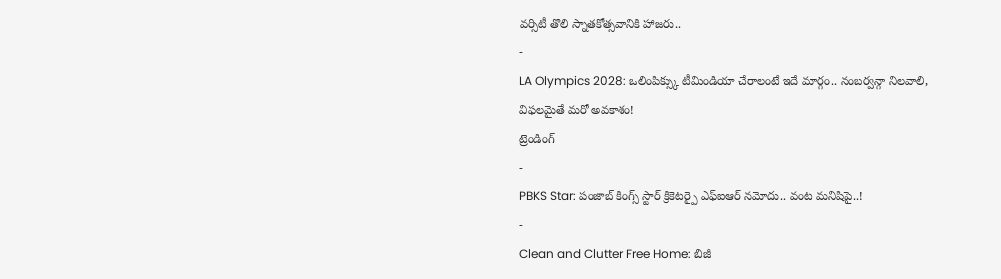వర్సిటీ తొలి స్నాతకోత్సవానికి హాజరు..
-
LA Olympics 2028: ఒలింపిక్స్కు టీమిండియా చేరాలంటే ఇదే మార్గం.. నంబర్వన్గా నిలవాలి, విఫలమైతే మరో అవకాశం!
ట్రెండింగ్
-
PBKS Star: పంజాబ్ కింగ్స్ స్టార్ క్రికెటర్పై ఎఫ్ఐఆర్ నమోదు.. వంట మనిషిపై..!
-
Clean and Clutter Free Home: బిజీ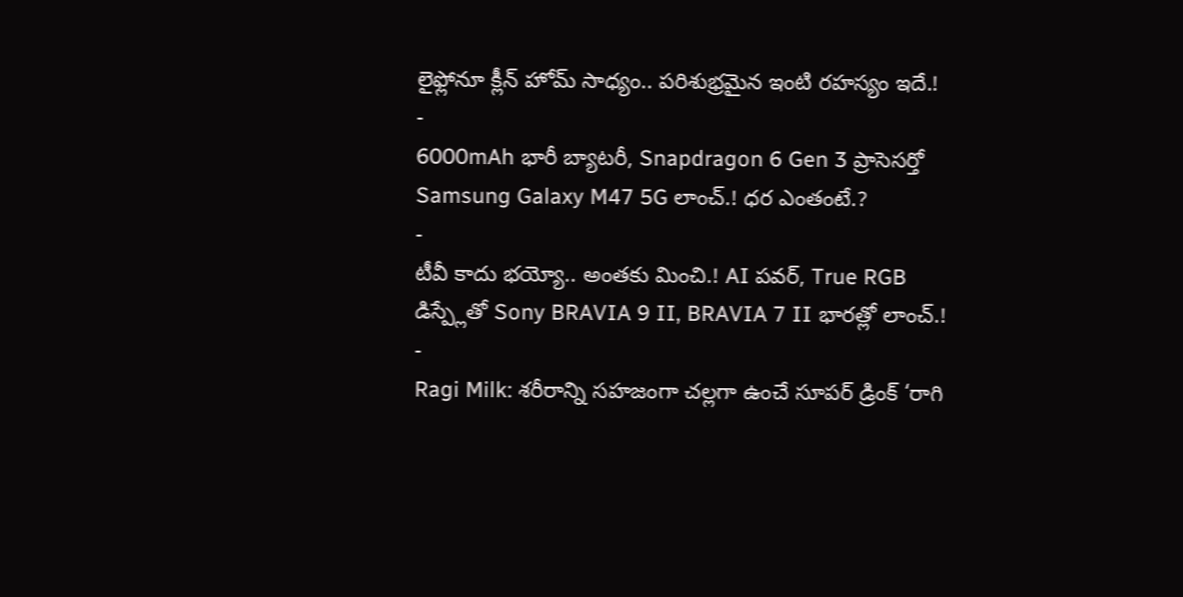లైఫ్లోనూ క్లీన్ హోమ్ సాధ్యం.. పరిశుభ్రమైన ఇంటి రహస్యం ఇదే.!
-
6000mAh భారీ బ్యాటరీ, Snapdragon 6 Gen 3 ప్రాసెసర్తో Samsung Galaxy M47 5G లాంచ్.! ధర ఎంతంటే.?
-
టీవీ కాదు భయ్యో.. అంతకు మించి.! AI పవర్, True RGB డిస్ప్లేతో Sony BRAVIA 9 II, BRAVIA 7 II భారత్లో లాంచ్.!
-
Ragi Milk: శరీరాన్ని సహజంగా చల్లగా ఉంచే సూపర్ డ్రింక్ ‘రాగి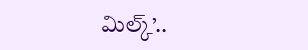మిల్క్’..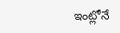ఇంట్లోనే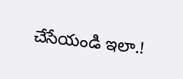చేసేయండి ఇలా.!